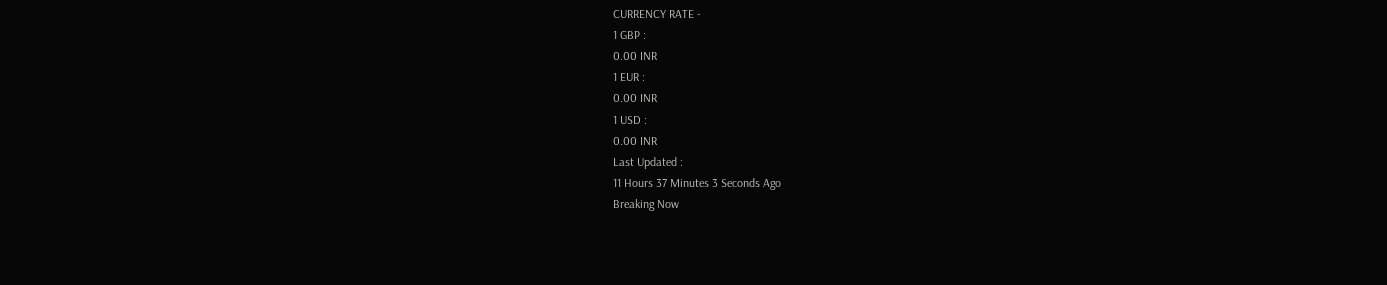CURRENCY RATE -
1 GBP :
0.00 INR
1 EUR :
0.00 INR
1 USD :
0.00 INR
Last Updated :
11 Hours 37 Minutes 3 Seconds Ago
Breaking Now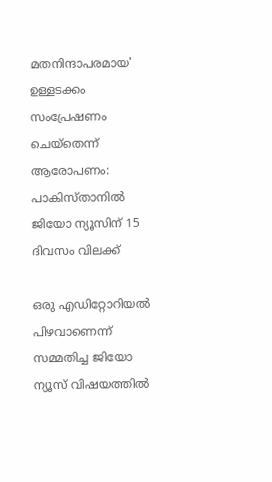മതനിന്ദാപരമായ' ഉള്ളടക്കം സംപ്രേഷണം ചെയ്‌തെന്ന് ആരോപണം: പാകിസ്താനില്‍ ജിയോ ന്യൂസിന് 15 ദിവസം വിലക്ക്

ഒരു എഡിറ്റോറിയല്‍ പിഴവാണെന്ന് സമ്മതിച്ച ജിയോ ന്യൂസ് വിഷയത്തില്‍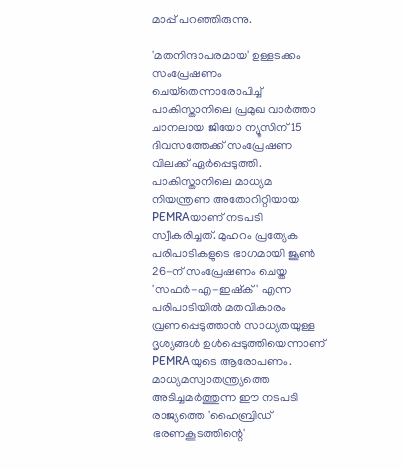മാപ്പ് പറഞ്ഞിരുന്നു.

'മതനിന്ദാപരമായ' ഉള്ളടക്കം സംപ്രേഷണം ചെയ്‌തെന്നാരോപിച്ച് പാകിസ്താനിലെ പ്രമുഖ വാര്‍ത്താ ചാനലായ ജിയോ ന്യൂസിന് 15 ദിവസത്തേക്ക് സംപ്രേഷണ വിലക്ക് ഏര്‍പ്പെടുത്തി. പാകിസ്താനിലെ മാധ്യമ നിയന്ത്രണ അതോറിറ്റിയായ PEMRAയാണ് നടപടി സ്വീകരിച്ചത്. മുഹറം പ്രത്യേക പരിപാടികളുടെ ഭാഗമായി ജൂണ്‍ 26-ന് സംപ്രേഷണം ചെയ്ത 'സഫര്‍-എ-ഇഷ്‌ക്' എന്ന പരിപാടിയില്‍ മതവികാരം വ്രണപ്പെടുത്താന്‍ സാധ്യതയുള്ള ദൃശ്യങ്ങള്‍ ഉള്‍പ്പെടുത്തിയെന്നാണ് PEMRAയുടെ ആരോപണം. മാധ്യമസ്വാതന്ത്ര്യത്തെ അടിച്ചമര്‍ത്തുന്ന ഈ നടപടി രാജ്യത്തെ 'ഹൈബ്രിഡ് ഭരണകൂടത്തിന്റെ'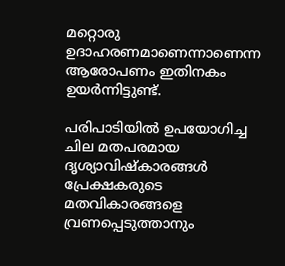മറ്റൊരു ഉദാഹരണമാണെന്നാണെന്ന ആരോപണം ഇതിനകം ഉയര്‍ന്നിട്ടുണ്ട്.

പരിപാടിയില്‍ ഉപയോഗിച്ച ചില മതപരമായ ദൃശ്യാവിഷ്‌കാരങ്ങള്‍ പ്രേക്ഷകരുടെ മതവികാരങ്ങളെ വ്രണപ്പെടുത്താനും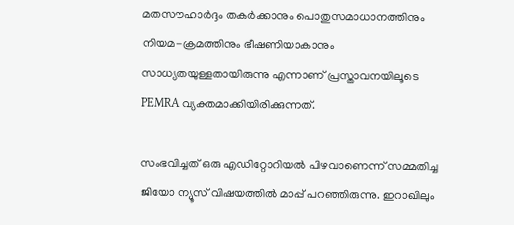മതസൗഹാര്‍ദ്ദം തകര്‍ക്കാനും പൊതുസമാധാനത്തിനും നിയമ-ക്രമത്തിനും ഭീഷണിയാകാനും സാധ്യതയുള്ളതായിരുന്നു എന്നാണ് പ്രസ്താവനയിലൂടെ PEMRA വ്യക്തമാക്കിയിരിക്കുന്നത്.

സംഭവിച്ചത് ഒരു എഡിറ്റോറിയല്‍ പിഴവാണെന്ന് സമ്മതിച്ച ജിയോ ന്യൂസ് വിഷയത്തില്‍ മാപ്പ് പറഞ്ഞിരുന്നു. ഇറാഖിലും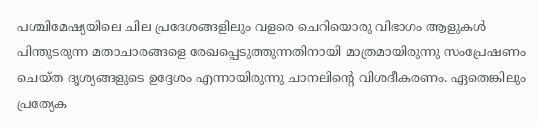പശ്ചിമേഷ്യയിലെ ചില പ്രദേശങ്ങളിലും വളരെ ചെറിയൊരു വിഭാഗം ആളുകള്‍ പിന്തുടരുന്ന മതാചാരങ്ങളെ രേഖപ്പെടുത്തുന്നതിനായി മാത്രമായിരുന്നു സംപ്രേഷണം ചെയ്ത ദൃശ്യങ്ങളുടെ ഉദ്ദേശം എന്നായിരുന്നു ചാനലിന്റെ വിശദീകരണം. ഏതെങ്കിലും പ്രത്യേക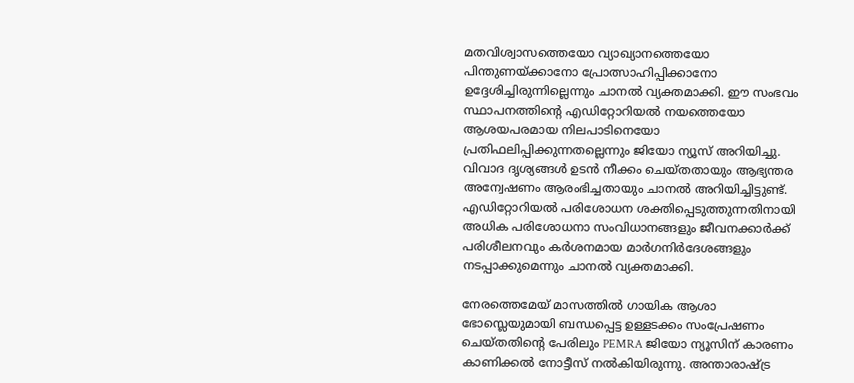മതവിശ്വാസത്തെയോ വ്യാഖ്യാനത്തെയോ പിന്തുണയ്ക്കാനോ പ്രോത്സാഹിപ്പിക്കാനോ ഉദ്ദേശിച്ചിരുന്നില്ലെന്നും ചാനല്‍ വ്യക്തമാക്കി. ഈ സംഭവം സ്ഥാപനത്തിന്റെ എഡിറ്റോറിയല്‍ നയത്തെയോ ആശയപരമായ നിലപാടിനെയോ പ്രതിഫലിപ്പിക്കുന്നതല്ലെന്നും ജിയോ ന്യൂസ് അറിയിച്ചു. വിവാദ ദൃശ്യങ്ങള്‍ ഉടന്‍ നീക്കം ചെയ്തതായും ആഭ്യന്തര അന്വേഷണം ആരംഭിച്ചതായും ചാനല്‍ അറിയിച്ചിട്ടുണ്ട്. എഡിറ്റോറിയല്‍ പരിശോധന ശക്തിപ്പെടുത്തുന്നതിനായി അധിക പരിശോധനാ സംവിധാനങ്ങളും ജീവനക്കാര്‍ക്ക് പരിശീലനവും കര്‍ശനമായ മാര്‍ഗനിര്‍ദേശങ്ങളും നടപ്പാക്കുമെന്നും ചാനല്‍ വ്യക്തമാക്കി.

നേരത്തെമേയ് മാസത്തില്‍ ഗായിക ആശാ ഭോസ്ലെയുമായി ബന്ധപ്പെട്ട ഉള്ളടക്കം സംപ്രേഷണം ചെയ്തതിന്റെ പേരിലും PEMRA ജിയോ ന്യൂസിന് കാരണം കാണിക്കല്‍ നോട്ടീസ് നല്‍കിയിരുന്നു. അന്താരാഷ്ട്ര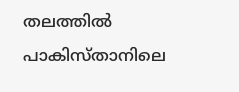തലത്തില്‍ പാകിസ്താനിലെ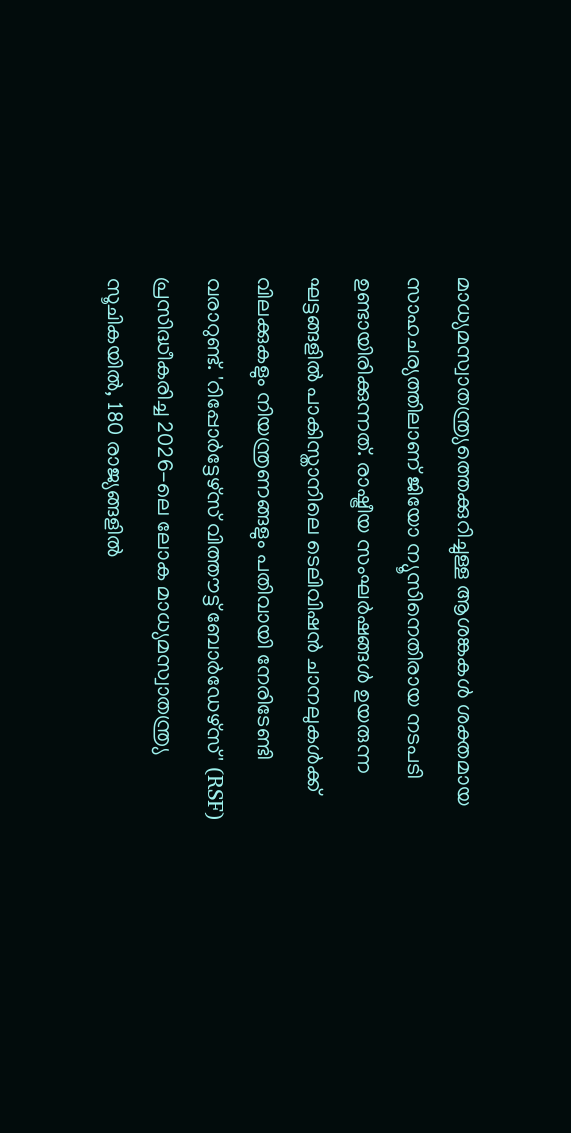മാധ്യമസ്വാതന്ത്ര്യത്തെക്കുറിച്ചുള്ള ആശങ്കകള്‍ ശക്തമായ സാഹചര്യത്തിലാണ് ജിയോ ന്യൂസിനെതിരായ നടപടി ഉണ്ടായിരിക്കുന്നത്. രാഷ്ട്രീയ സംഘര്‍ഷങ്ങള്‍ ഉയരുന്ന ഘട്ടങ്ങളില്‍ പാകിസ്താനിലെ ടെലിവിഷന്‍ ചാനലുകള്‍ക്ക് വിലക്കുകളും നിയന്ത്രണങ്ങളും പതിവായി നേരിടേണ്ടി വരാറുണ്ട്. 'റിപ്പോര്‍ട്ടേഴ്‌സ് വിത്തൗട്ട് ബോര്‍ഡേഴ്‌സ്' (RSF) പ്രസിദ്ധീകരിച്ച 2026-ലെ ലോക മാധ്യമസ്വാതന്ത്ര്യ സൂചികയില്‍, 180 രാജ്യങ്ങളില്‍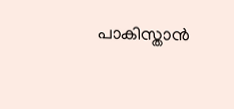പാകിസ്താന്‍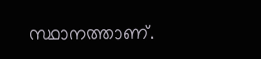സ്ഥാനത്താണ്.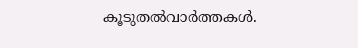കൂടുതല്‍വാര്‍ത്തകള്‍.